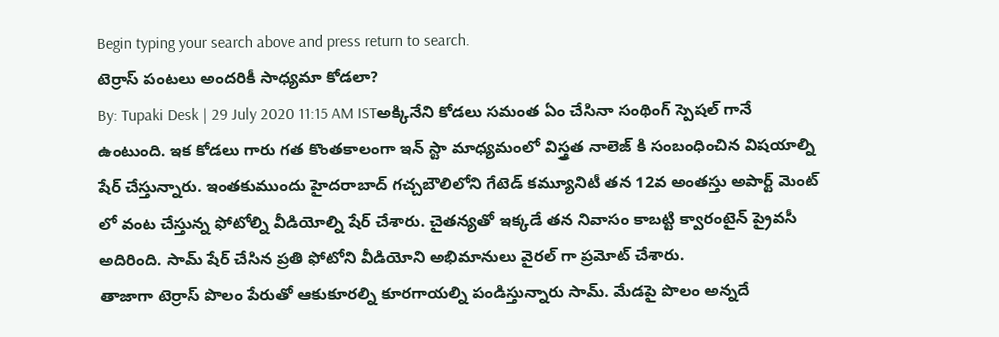Begin typing your search above and press return to search.
టెర్రాస్ పంటలు అందరికీ సాధ్యమా కోడలా?
By: Tupaki Desk | 29 July 2020 11:15 AM ISTఅక్కినేని కోడలు సమంత ఏం చేసినా సంథింగ్ స్పెషల్ గానే ఉంటుంది. ఇక కోడలు గారు గత కొంతకాలంగా ఇన్ స్టా మాధ్యమంలో విస్త్రత నాలెజ్ కి సంబంధించిన విషయాల్ని షేర్ చేస్తున్నారు. ఇంతకుముందు హైదరాబాద్ గచ్చబౌలిలోని గేటెడ్ కమ్యూనిటీ తన 12వ అంతస్తు అపార్ట్ మెంట్ లో వంట చేస్తున్న ఫోటోల్ని వీడియోల్ని షేర్ చేశారు. చైతన్యతో ఇక్కడే తన నివాసం కాబట్టి క్వారంటైన్ ప్రైవసీ అదిరింది. సామ్ షేర్ చేసిన ప్రతి ఫోటోని వీడియోని అభిమానులు వైరల్ గా ప్రమోట్ చేశారు.
తాజాగా టెర్రాస్ పొలం పేరుతో ఆకుకూరల్ని కూరగాయల్ని పండిస్తున్నారు సామ్. మేడపై పొలం అన్నదే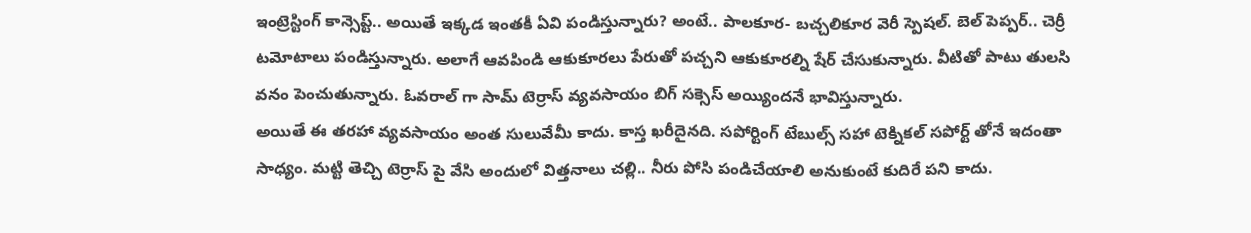ఇంట్రెస్టింగ్ కాన్సెప్ట్.. అయితే ఇక్కడ ఇంతకీ ఏవి పండిస్తున్నారు? అంటే.. పాలకూర- బచ్చలికూర వెరీ స్పెషల్. బెల్ పెప్పర్.. చెర్రీ టమోటాలు పండిస్తున్నారు. అలాగే ఆవపిండి ఆకుకూరలు పేరుతో పచ్చని ఆకుకూరల్ని షేర్ చేసుకున్నారు. వీటితో పాటు తులసి వనం పెంచుతున్నారు. ఓవరాల్ గా సామ్ టెర్రాస్ వ్యవసాయం బిగ్ సక్సెస్ అయ్యిందనే భావిస్తున్నారు.
అయితే ఈ తరహా వ్యవసాయం అంత సులువేమీ కాదు. కాస్త ఖరీదైనది. సపోర్టింగ్ టేబుల్స్ సహా టెక్నికల్ సపోర్ట్ తోనే ఇదంతా సాధ్యం. మట్టి తెచ్చి టెర్రాస్ పై వేసి అందులో విత్తనాలు చల్లి.. నీరు పోసి పండిచేయాలి అనుకుంటే కుదిరే పని కాదు.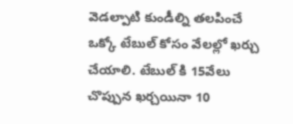వెడల్పాటి కుండీల్ని తలపించే ఒక్కో టేబుల్ కోసం వేలల్లో ఖర్చు చేయాలి. టేబుల్ కి 15వేలు చొప్పున ఖర్చయినా 10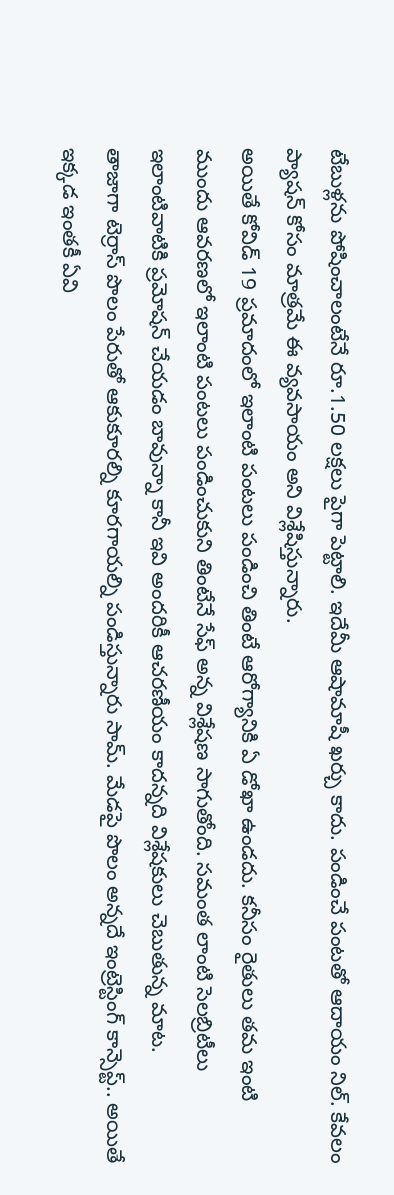టేబుళ్లను పోషించాలంటేనే రూ.1.50 లక్షలు పైగా పెట్టాలి. ఇదేమీ ఆషామాషీ ఖర్చు కాదు. పండించే పంటతో ఆదాయం నిల్. కేవలం ప్యాషన్ కోసం మాత్రమే ఈ వ్యవసాయం అని విశ్లేషిస్తున్నారు.
అయితే కోవిడ్ 19 ప్రమాదంలో ఇలాంటి పంటలు పండించి తింటే ఆరోగ్యానికి ఏ డోఖా ఉండదు. కనీసం రైతులు తమ ఇంటి ముందు ఆవరణలో ఇలాంటి పంటలు పండించుకుని తింటేనే సేఫ్ అన్న విశ్లేషణ సాగుతోంది. సమంత లాంటి సెలబ్రిటీలు ఇలాంటివాటికి ప్రమోషన్ చేయడం బావున్నా కానీ ఇవి అందరికీ ఆచరణీయం కాదన్నది విశ్లేషకులు చెబుతున్న మాట.
తాజాగా టెర్రాస్ పొలం పేరుతో ఆకుకూరల్ని కూరగాయల్ని పండిస్తున్నారు సామ్. మేడపై పొలం అన్నదే ఇంట్రెస్టింగ్ కాన్సెప్ట్.. అయితే ఇక్కడ ఇంతకీ ఏవి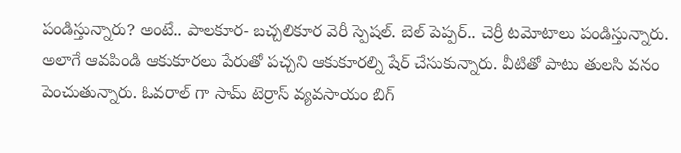పండిస్తున్నారు? అంటే.. పాలకూర- బచ్చలికూర వెరీ స్పెషల్. బెల్ పెప్పర్.. చెర్రీ టమోటాలు పండిస్తున్నారు. అలాగే ఆవపిండి ఆకుకూరలు పేరుతో పచ్చని ఆకుకూరల్ని షేర్ చేసుకున్నారు. వీటితో పాటు తులసి వనం పెంచుతున్నారు. ఓవరాల్ గా సామ్ టెర్రాస్ వ్యవసాయం బిగ్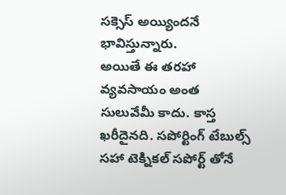సక్సెస్ అయ్యిందనే భావిస్తున్నారు.
అయితే ఈ తరహా వ్యవసాయం అంత సులువేమీ కాదు. కాస్త ఖరీదైనది. సపోర్టింగ్ టేబుల్స్ సహా టెక్నికల్ సపోర్ట్ తోనే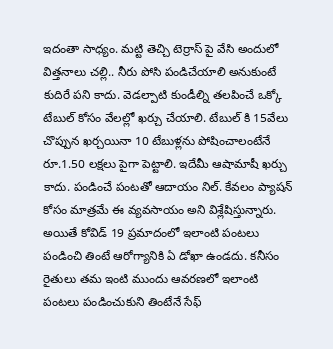ఇదంతా సాధ్యం. మట్టి తెచ్చి టెర్రాస్ పై వేసి అందులో విత్తనాలు చల్లి.. నీరు పోసి పండిచేయాలి అనుకుంటే కుదిరే పని కాదు. వెడల్పాటి కుండీల్ని తలపించే ఒక్కో టేబుల్ కోసం వేలల్లో ఖర్చు చేయాలి. టేబుల్ కి 15వేలు చొప్పున ఖర్చయినా 10 టేబుళ్లను పోషించాలంటేనే రూ.1.50 లక్షలు పైగా పెట్టాలి. ఇదేమీ ఆషామాషీ ఖర్చు కాదు. పండించే పంటతో ఆదాయం నిల్. కేవలం ప్యాషన్ కోసం మాత్రమే ఈ వ్యవసాయం అని విశ్లేషిస్తున్నారు.
అయితే కోవిడ్ 19 ప్రమాదంలో ఇలాంటి పంటలు పండించి తింటే ఆరోగ్యానికి ఏ డోఖా ఉండదు. కనీసం రైతులు తమ ఇంటి ముందు ఆవరణలో ఇలాంటి పంటలు పండించుకుని తింటేనే సేఫ్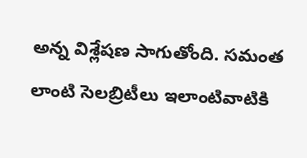అన్న విశ్లేషణ సాగుతోంది. సమంత లాంటి సెలబ్రిటీలు ఇలాంటివాటికి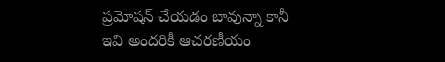ప్రమోషన్ చేయడం బావున్నా కానీ ఇవి అందరికీ ఆచరణీయం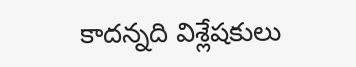కాదన్నది విశ్లేషకులు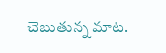చెబుతున్న మాట.